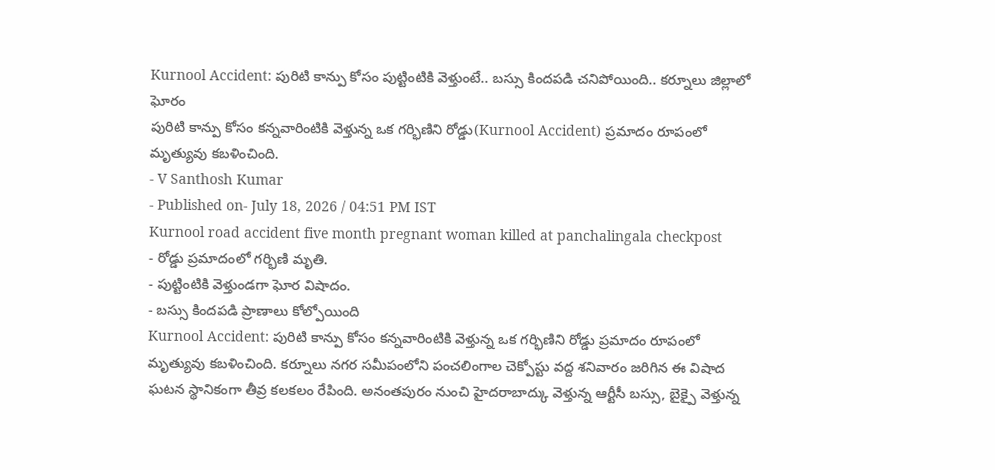Kurnool Accident: పురిటి కాన్పు కోసం పుట్టింటికి వెళ్తుంటే.. బస్సు కిందపడి చనిపోయింది.. కర్నూలు జిల్లాలో ఘోరం
పురిటి కాన్పు కోసం కన్నవారింటికి వెళ్తున్న ఒక గర్భిణిని రోడ్డు(Kurnool Accident) ప్రమాదం రూపంలో మృత్యువు కబళించింది.
- V Santhosh Kumar
- Published on- July 18, 2026 / 04:51 PM IST
Kurnool road accident five month pregnant woman killed at panchalingala checkpost
- రోడ్డు ప్రమాదంలో గర్భిణి మృతి.
- పుట్టింటికి వెళ్తుండగా ఘోర విషాదం.
- బస్సు కిందపడి ప్రాణాలు కోల్పోయింది
Kurnool Accident: పురిటి కాన్పు కోసం కన్నవారింటికి వెళ్తున్న ఒక గర్భిణిని రోడ్డు ప్రమాదం రూపంలో మృత్యువు కబళించింది. కర్నూలు నగర సమీపంలోని పంచలింగాల చెక్పోస్టు వద్ద శనివారం జరిగిన ఈ విషాద ఘటన స్థానికంగా తీవ్ర కలకలం రేపింది. అనంతపురం నుంచి హైదరాబాద్కు వెళ్తున్న ఆర్టీసీ బస్సు, బైక్పై వెళ్తున్న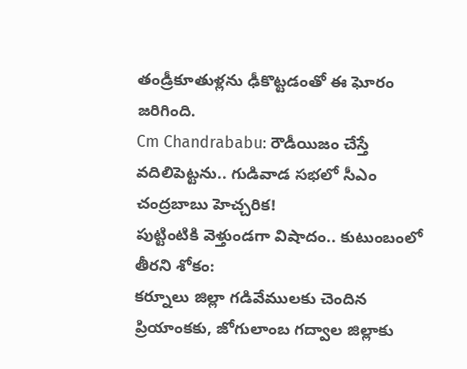తండ్రీకూతుళ్లను ఢీకొట్టడంతో ఈ ఘోరం జరిగింది.
Cm Chandrababu: రౌడీయిజం చేస్తే వదిలిపెట్టను.. గుడివాడ సభలో సీఎం చంద్రబాబు హెచ్చరిక!
పుట్టింటికి వెళ్తుండగా విషాదం.. కుటుంబంలో తీరని శోకం:
కర్నూలు జిల్లా గడివేములకు చెందిన ప్రియాంకకు, జోగులాంబ గద్వాల జిల్లాకు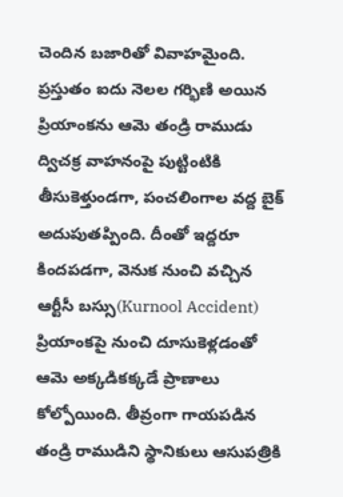చెందిన బజారితో వివాహమైంది. ప్రస్తుతం ఐదు నెలల గర్భిణి అయిన ప్రియాంకను ఆమె తండ్రి రాముడు ద్విచక్ర వాహనంపై పుట్టింటికి తీసుకెళ్తుండగా, పంచలింగాల వద్ద బైక్ అదుపుతప్పింది. దీంతో ఇద్దరూ కిందపడగా, వెనుక నుంచి వచ్చిన ఆర్టీసీ బస్సు(Kurnool Accident) ప్రియాంకపై నుంచి దూసుకెళ్లడంతో ఆమె అక్కడికక్కడే ప్రాణాలు కోల్పోయింది. తీవ్రంగా గాయపడిన తండ్రి రాముడిని స్థానికులు ఆసుపత్రికి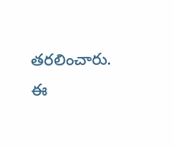తరలించారు. ఈ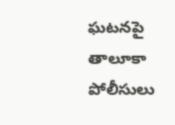ఘటనపై తాలూకా పోలీసులు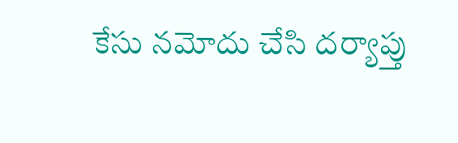కేసు నమోదు చేసి దర్యాప్తు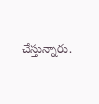చేస్తున్నారు.